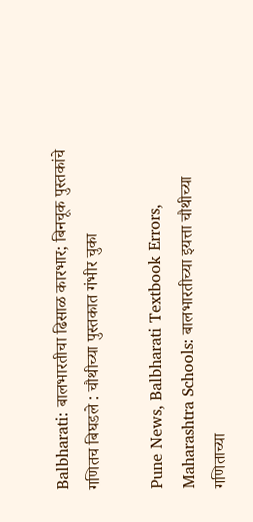Balbharati: बालभारतीचा ढिसाळ कारभार; बिनचूक पुस्तकांचे गणितच बिघडले : चौथीच्या पुस्तकात गंभीर चुका

Pune News, Balbharati Textbook Errors, Maharashtra Schools: बालभारतीच्या इयत्ता चौथीच्या गणिताच्या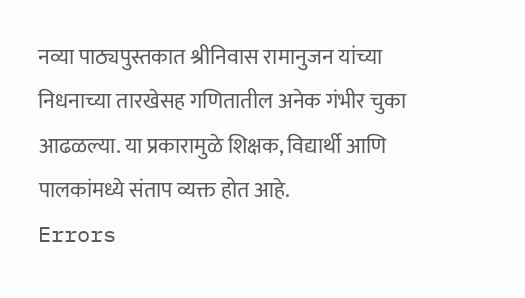नव्या पाठ्यपुस्तकात श्रीनिवास रामानुजन यांच्या निधनाच्या तारखेसह गणितातील अनेक गंभीर चुका आढळल्या. या प्रकारामुळे शिक्षक, विद्यार्थी आणि पालकांमध्ये संताप व्यक्त होत आहे.
Errors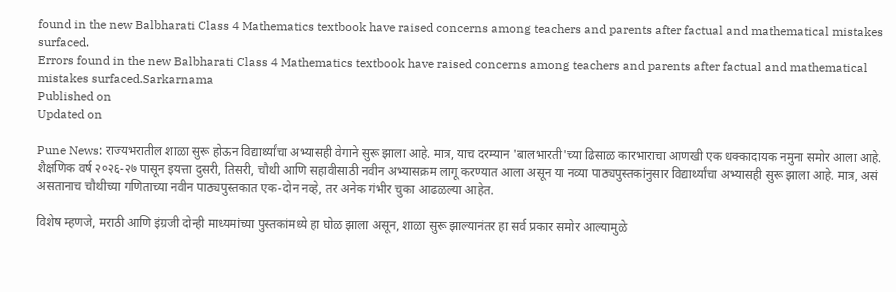found in the new Balbharati Class 4 Mathematics textbook have raised concerns among teachers and parents after factual and mathematical mistakes surfaced.
Errors found in the new Balbharati Class 4 Mathematics textbook have raised concerns among teachers and parents after factual and mathematical mistakes surfaced.Sarkarnama
Published on
Updated on

Pune News: राज्यभरातील शाळा सुरू होऊन विद्यार्थ्यांचा अभ्यासही वेगाने सुरू झाला आहे. मात्र, याच दरम्यान 'बालभारती'च्या ढिसाळ कारभाराचा आणखी एक धक्कादायक नमुना समोर आला आहे. शैक्षणिक वर्ष २०२६-२७ पासून इयत्ता दुसरी, तिसरी, चौथी आणि सहावीसाठी नवीन अभ्यासक्रम लागू करण्यात आला असून या नव्या पाठ्यपुस्तकांनुसार विद्यार्थ्यांचा अभ्यासही सुरू झाला आहे. मात्र, असं असतानाच चौथीच्या गणिताच्या नवीन पाठ्यपुस्तकात एक-दोन नव्हे, तर अनेक गंभीर चुका आढळल्या आहेत.

विशेष म्हणजे, मराठी आणि इंग्रजी दोन्ही माध्यमांच्या पुस्तकांमध्ये हा घोळ झाला असून, शाळा सुरू झाल्यानंतर हा सर्व प्रकार समोर आल्यामुळे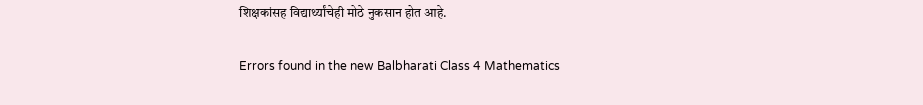शिक्षकांसह विद्यार्थ्यांचेही मोठे नुकसान होत आहे.

Errors found in the new Balbharati Class 4 Mathematics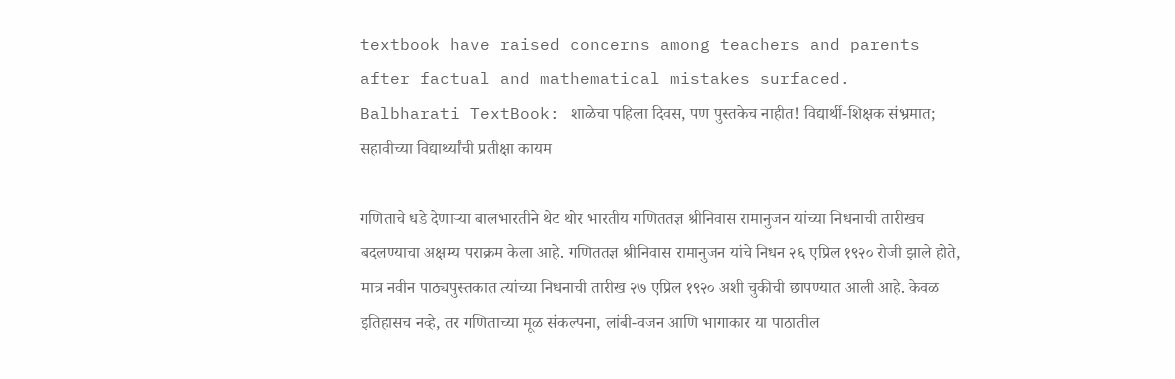textbook have raised concerns among teachers and parents after factual and mathematical mistakes surfaced.
Balbharati TextBook: शाळेचा पहिला दिवस, पण पुस्तकेच नाहीत! विद्यार्थी-शिक्षक संभ्रमात; सहावीच्या विद्यार्थ्यांची प्रतीक्षा कायम

गणिताचे धडे देणाऱ्या बालभारतीने थेट थोर भारतीय गणिततज्ञ श्रीनिवास रामानुजन यांच्या निधनाची तारीखच बदलण्याचा अक्षम्य पराक्रम केला आहे. गणिततज्ञ श्रीनिवास रामानुजन यांचे निधन २६ एप्रिल १९२० रोजी झाले होते, मात्र नवीन पाठ्यपुस्तकात त्यांच्या निधनाची तारीख २७ एप्रिल १९२० अशी चुकीची छापण्यात आली आहे. केवळ इतिहासच नव्हे, तर गणिताच्या मूळ संकल्पना, लांबी-वजन आणि भागाकार या पाठातील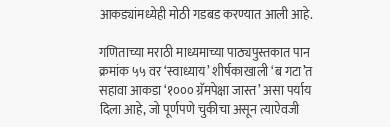आकड्यांमध्येही मोठी गडबड करण्यात आली आहे.

गणिताच्या मराठी माध्यमाच्या पाठ्यपुस्तकात पान क्रमांक ५५ वर ‘स्वाध्याय’ शीर्षकाखाली ‘ब गटा’त सहावा आकडा ‘१००० ग्रॅमपेक्षा जास्त’ असा पर्याय दिला आहे, जो पूर्णपणे चुकीचा असून त्याऐवजी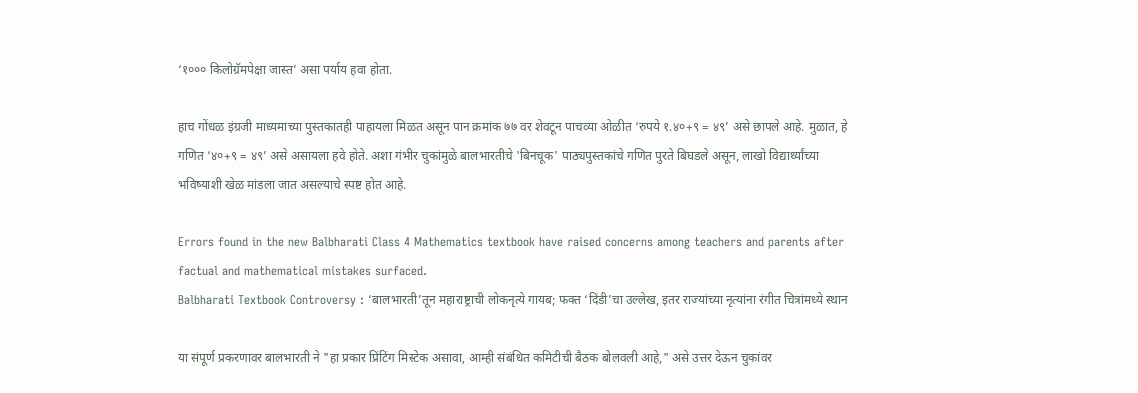‘१००० किलोग्रॅमपेक्षा जास्त’ असा पर्याय हवा होता.

हाच गोंधळ इंग्रजी माध्यमाच्या पुस्तकातही पाहायला मिळत असून पान क्रमांक ७७ वर शेवटून पाचव्या ओळीत ‘रुपये १.४०+९ = ४९’ असे छापले आहे. मुळात, हे गणित ‘४०+९ = ४९’ असे असायला हवे होते. अशा गंभीर चुकांमुळे बालभारतीचे 'बिनचूक' पाठ्यपुस्तकांचे गणित पुरते बिघडले असून, लाखो विद्यार्थ्यांच्या भविष्याशी खेळ मांडला जात असल्याचे स्पष्ट होत आहे.

Errors found in the new Balbharati Class 4 Mathematics textbook have raised concerns among teachers and parents after factual and mathematical mistakes surfaced.
Balbharati Textbook Controversy : ‘बालभारती’तून महाराष्ट्राची लोकनृत्ये गायब; फक्त ‘दिंडी’चा उल्लेख, इतर राज्यांच्या नृत्यांना रंगीत चित्रांमध्ये स्थान

या संपूर्ण प्रकरणावर बालभारती ने "हा प्रकार प्रिंटिंग मिस्टेक असावा, आम्ही संबंधित कमिटीची बैठक बोलवली आहे," असे उत्तर देऊन चुकांवर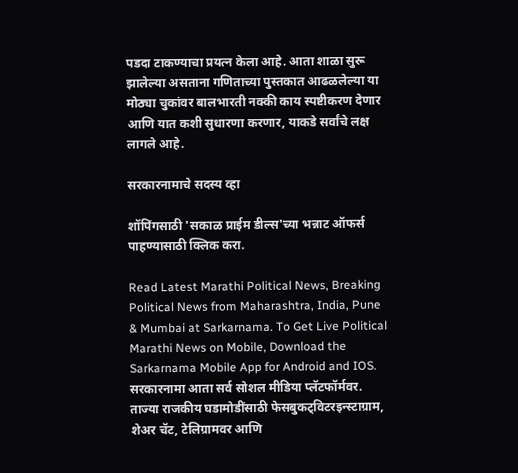पडदा टाकण्याचा प्रयत्न केला आहे. आता शाळा सुरू झालेल्या असताना गणिताच्या पुस्तकात आढळलेल्या या मोठ्या चुकांवर बालभारती नक्की काय स्पष्टीकरण देणार आणि यात कशी सुधारणा करणार, याकडे सर्वांचे लक्ष लागले आहे.

सरकारनामाचे सदस्य व्हा

शॉपिंगसाठी 'सकाळ प्राईम डील्स'च्या भन्नाट ऑफर्स पाहण्यासाठी क्लिक करा.

Read Latest Marathi Political News, Breaking Political News from Maharashtra, India, Pune & Mumbai at Sarkarnama. To Get Live Political Marathi News on Mobile, Download the Sarkarnama Mobile App for Android and IOS. सरकारनामा आता सर्व सोशल मीडिया प्लॅटफॉर्मवर. ताज्या राजकीय घडामोडींसाठी फेसबुकट्विटरइन्स्टाग्राम, शेअर चॅट, टेलिग्रामवर आणि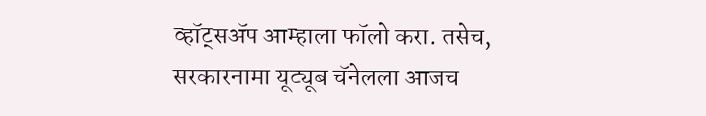व्हॉट्सॲप आम्हाला फॉलो करा. तसेच, सरकारनामा यूट्यूब चॅनेलला आजच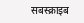सबस्क्राइब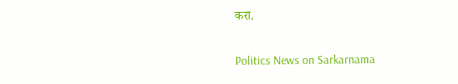करा.

Politics News on Sarkarnama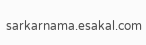sarkarnama.esakal.com